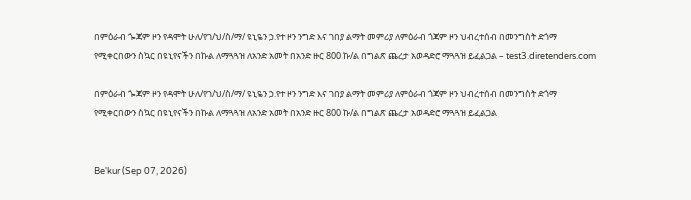በምዕራብ ጐጃም ዞን የዳሞት ሁለ/የገ/ህ/ስ/ማ/ ዩኒዬን ኃ.የተ ዞን ንግድ እና ገበያ ልማት መምሪያ ለምዕራብ ጎጃም ዞን ህብረተሰብ በመንግስት ድጎማ የሚቀርበውን ስኳር በዩኒየናችን በኩል ለማጓጓዝ ለአንድ አመት በአንድ ዙር 800 ኩ/ል በግልጽ ጨረታ አወዳድሮ ማጓጓዝ ይፈልጋል – test3.diretenders.com

በምዕራብ ጐጃም ዞን የዳሞት ሁለ/የገ/ህ/ስ/ማ/ ዩኒዬን ኃ.የተ ዞን ንግድ እና ገበያ ልማት መምሪያ ለምዕራብ ጎጃም ዞን ህብረተሰብ በመንግስት ድጎማ የሚቀርበውን ስኳር በዩኒየናችን በኩል ለማጓጓዝ ለአንድ አመት በአንድ ዙር 800 ኩ/ል በግልጽ ጨረታ አወዳድሮ ማጓጓዝ ይፈልጋል


Be'kur (Sep 07, 2026)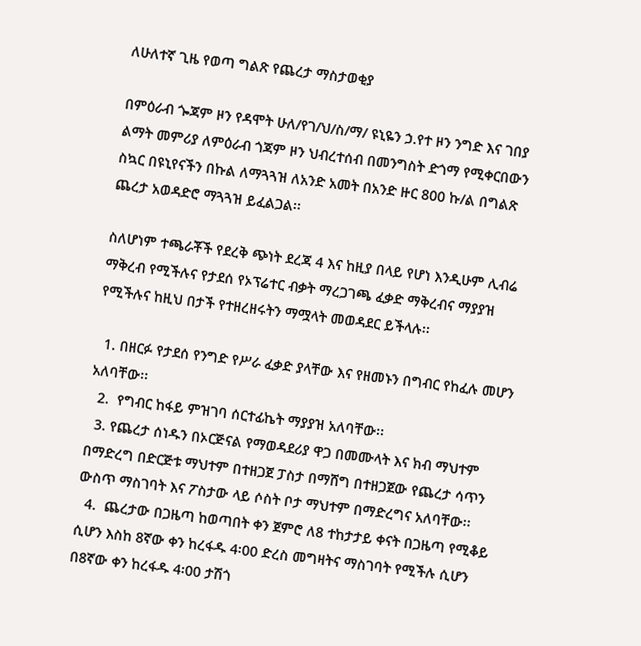ለሁለተኛ ጊዜ የወጣ ግልጽ የጨረታ ማስታወቂያ

በምዕራብ ጐጃም ዞን የዳሞት ሁለ/የገ/ህ/ስ/ማ/ ዩኒዬን ኃ.የተ ዞን ንግድ እና ገበያ ልማት መምሪያ ለምዕራብ ጎጃም ዞን ህብረተሰብ በመንግስት ድጎማ የሚቀርበውን ስኳር በዩኒየናችን በኩል ለማጓጓዝ ለአንድ አመት በአንድ ዙር 800 ኩ/ል በግልጽ ጨረታ አወዳድሮ ማጓጓዝ ይፈልጋል፡፡

ስለሆነም ተጫራቾች የደረቅ ጭነት ደረጃ 4 እና ከዚያ በላይ የሆነ እንዲሁም ሊብሬ ማቅረብ የሚችሉና የታደሰ የኦፕሬተር ብቃት ማረጋገጫ ፈቃድ ማቅረብና ማያያዝ የሚችሉና ከዚህ በታች የተዘረዘሩትን ማሟላት መወዳደር ይችላሉ፡፡

  1. በዘርፉ የታደሰ የንግድ የሥራ ፈቃድ ያላቸው እና የዘመኑን በግብር የከፈሉ መሆን አለባቸው፡፡
  2.  የግብር ከፋይ ምዝገባ ሰርተፊኬት ማያያዝ አለባቸው፡፡
  3. የጨረታ ሰነዱን በኦርጅናል የማወዳደሪያ ዋጋ በመሙላት እና ክብ ማህተም በማድረግ በድርጅቱ ማህተም በተዘጋጀ ፓስታ በማሸግ በተዘጋጀው የጨረታ ሳጥን ውስጥ ማስገባት እና ፖስታው ላይ ሶስት ቦታ ማህተም በማድረግና አለባቸው፡፡
  4.  ጨረታው በጋዜጣ ከወጣበት ቀን ጀምሮ ለ8 ተከታታይ ቀናት በጋዜጣ የሚቆይ ሲሆን እስከ 8ኛው ቀን ከረፋዱ 4፡00 ድረስ መግዛትና ማስገባት የሚችሉ ሲሆን በ8ኛው ቀን ከረፋዱ 4፡00 ታሽጎ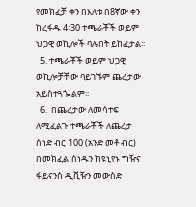የመክፈቻ ቀን በእለቱ በ8ኛው ቀን ከረፋዱ 4፡30 ተጫራቾች ወይም ህጋዊ ወኪሎች ባሉበት ይከፈታል፡፡
  5. ተጫራቾች ወይም ህጋዊ ወኪሎቻቸው ባይገኙም ጨረታው አይስተጓጐልም፡፡
  6.  በጨረታው ለመሳተፍ ለሚፈልጉ ተጫራቾች ለጨረታ ሰነድ ብር 100 (አንድ መቶ ብር) በመክፈል ሰነዱን ከዩኒየኑ ግዥና ፋይናንስ ዲቪዥን መውስድ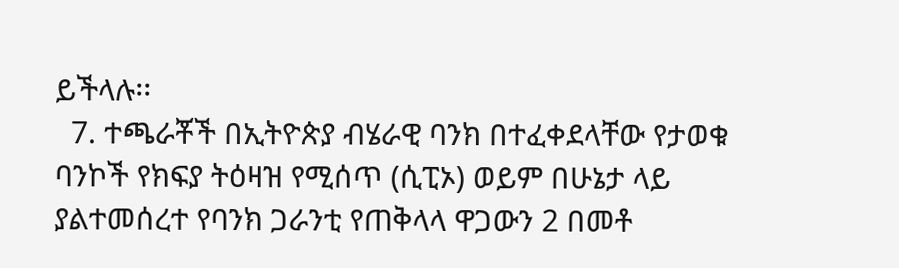ይችላሉ፡፡
  7. ተጫራቾች በኢትዮጵያ ብሄራዊ ባንክ በተፈቀደላቸው የታወቁ ባንኮች የክፍያ ትዕዛዝ የሚሰጥ (ሲፒኦ) ወይም በሁኔታ ላይ ያልተመሰረተ የባንክ ጋራንቲ የጠቅላላ ዋጋውን 2 በመቶ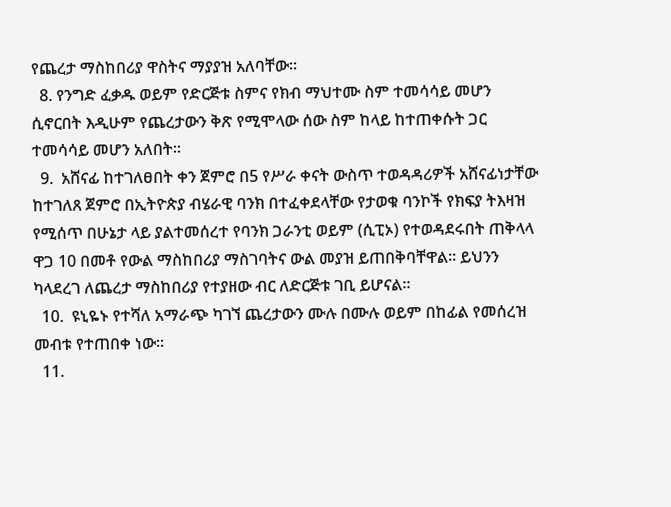የጨረታ ማስከበሪያ ዋስትና ማያያዝ አለባቸው፡፡
  8. የንግድ ፈቃዱ ወይም የድርጅቱ ስምና የክብ ማህተሙ ስም ተመሳሳይ መሆን ሲኖርበት እዲሁም የጨረታውን ቅጽ የሚሞላው ሰው ስም ከላይ ከተጠቀሱት ጋር ተመሳሳይ መሆን አለበት፡፡
  9.  አሸናፊ ከተገለፀበት ቀን ጀምሮ በ5 የሥራ ቀናት ውስጥ ተወዳዳሪዎች አሸናፊነታቸው ከተገለጸ ጀምሮ በኢትዮጵያ ብሄራዊ ባንክ በተፈቀደላቸው የታወቁ ባንኮች የክፍያ ትእዛዝ የሚሰጥ በሁኔታ ላይ ያልተመሰረተ የባንክ ጋራንቲ ወይም (ሲፒኦ) የተወዳደሩበት ጠቅላላ ዋጋ 10 በመቶ የውል ማስከበሪያ ማስገባትና ውል መያዝ ይጠበቅባቸዋል፡፡ ይህንን ካላደረገ ለጨረታ ማስከበሪያ የተያዘው ብር ለድርጅቱ ገቢ ይሆናል፡፡
  10.  ዩኒዬኑ የተሻለ አማራጭ ካገኘ ጨረታውን ሙሉ በሙሉ ወይም በከፊል የመሰረዝ መብቱ የተጠበቀ ነው፡፡
  11.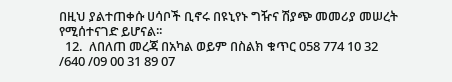በዚህ ያልተጠቀሱ ሀሳቦች ቢኖሩ በዩኒየኑ ግዥና ሽያጭ መመሪያ መሠረት የሚሰተናገድ ይሆናል፡፡
  12.  ለበለጠ መረጃ በአካል ወይም በስልክ ቁጥር 058 774 10 32 /640 /09 00 31 89 07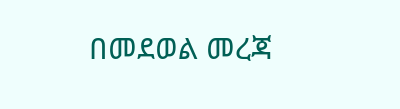በመደወል መረጃ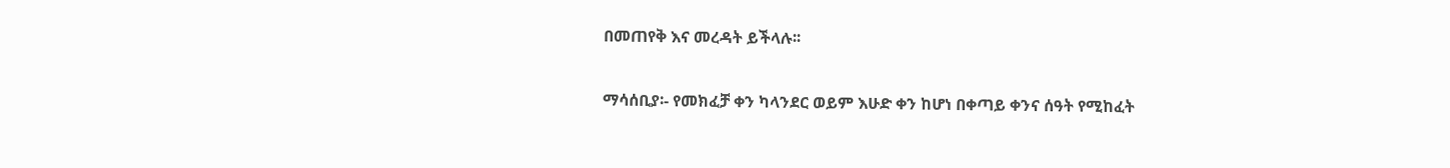በመጠየቅ እና መረዳት ይችላሉ፡፡

ማሳሰቢያ፡- የመክፈቻ ቀን ካላንደር ወይም እሁድ ቀን ከሆነ በቀጣይ ቀንና ሰዓት የሚከፈት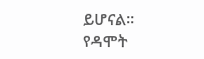ይሆናል፡፡
የዳሞት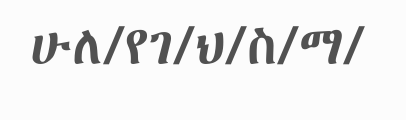ሁለ/የገ/ህ/ስ/ማ/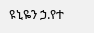ዩኒዬን ኃ.የተ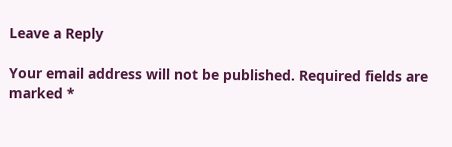Leave a Reply

Your email address will not be published. Required fields are marked *